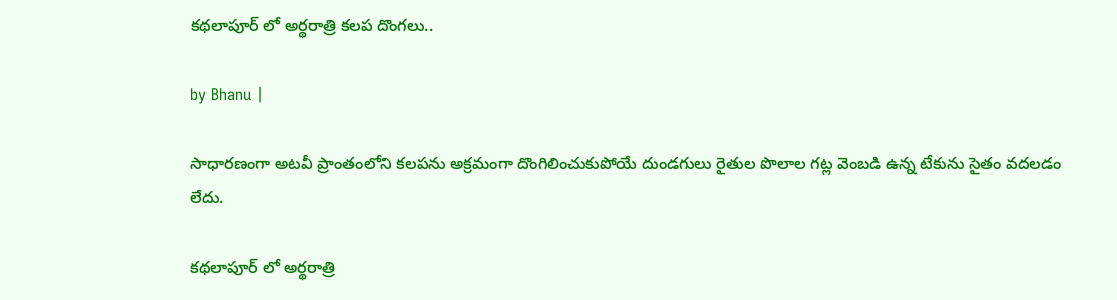కథలాపూర్ లో అర్థరాత్రి కలప దొంగలు..

by Bhanu |

సాధారణంగా అటవీ ప్రాంతంలోని కలపను అక్రమంగా దొంగిలించుకుపోయే దుండగులు రైతుల పొలాల గట్ల వెంబడి ఉన్న టేకును సైతం వదలడం లేదు.

కథలాపూర్ లో అర్థరాత్రి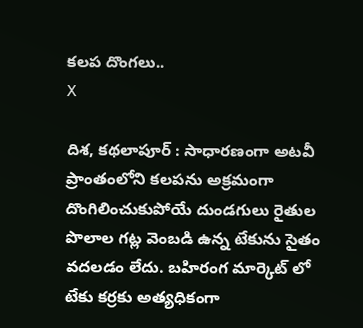కలప దొంగలు..
X

దిశ, కథలాపూర్ : సాధారణంగా అటవీ ప్రాంతంలోని కలపను అక్రమంగా దొంగిలించుకుపోయే దుండగులు రైతుల పొలాల గట్ల వెంబడి ఉన్న టేకును సైతం వదలడం లేదు. బహిరంగ మార్కెట్ లో టేకు కర్రకు అత్యధికంగా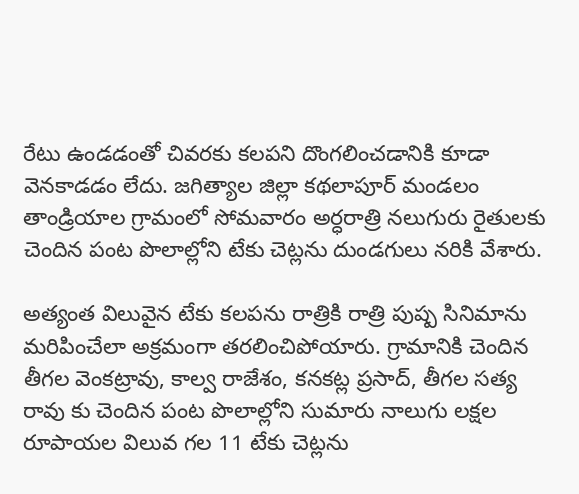రేటు ఉండడంతో చివరకు కలపని దొంగలించడానికి కూడా వెనకాడడం లేదు. జగిత్యాల జిల్లా కథలాపూర్ మండలం తాండ్రియాల గ్రామంలో సోమవారం అర్ధరాత్రి నలుగురు రైతులకు చెందిన పంట పొలాల్లోని టేకు చెట్లను దుండగులు నరికి వేశారు.

అత్యంత విలువైన టేకు కలపను రాత్రికి రాత్రి పుష్ప సినిమాను మరిపించేలా అక్రమంగా తరలించిపోయారు. గ్రామానికి చెందిన తీగల వెంకట్రావు, కాల్వ రాజేశం, కనకట్ల ప్రసాద్, తీగల సత్య రావు కు చెందిన పంట పొలాల్లోని సుమారు నాలుగు లక్షల రూపాయల విలువ గల 11 టేకు చెట్లను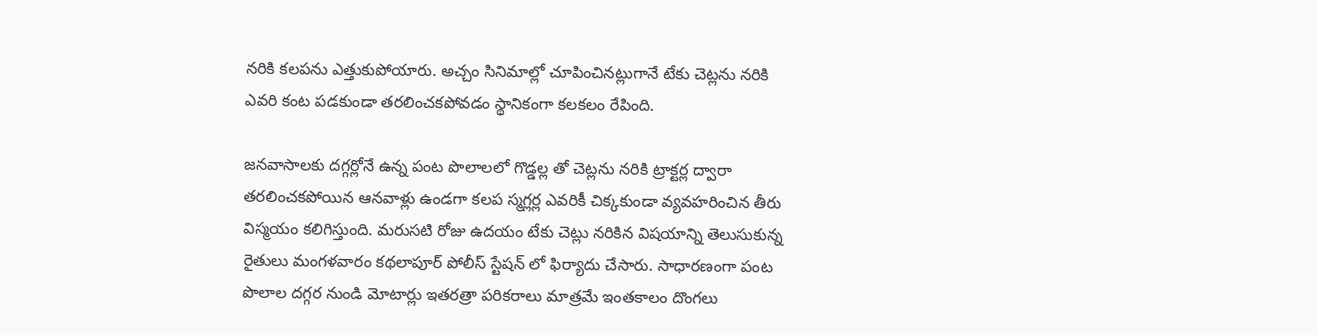నరికి కలపను ఎత్తుకుపోయారు. అచ్చం సినిమాల్లో చూపించినట్లుగానే టేకు చెట్లను నరికి ఎవరి కంట పడకుండా తరలించకపోవడం స్థానికంగా కలకలం రేపింది.

జనవాసాలకు దగ్గర్లోనే ఉన్న పంట పొలాలలో గొడ్డల్ల తో చెట్లను నరికి ట్రాక్టర్ల ద్వారా తరలించకపోయిన ఆనవాళ్లు ఉండగా కలప స్మగ్లర్ల ఎవరికీ చిక్కకుండా వ్యవహరించిన తీరు విస్మయం కలిగిస్తుంది. మరుసటి రోజు ఉదయం టేకు చెట్లు నరికిన విషయాన్ని తెలుసుకున్న రైతులు మంగళవారం కథలాపూర్ పోలీస్ స్టేషన్ లో ఫిర్యాదు చేసారు. సాధారణంగా పంట పొలాల దగ్గర నుండి మోటార్లు ఇతరత్రా పరికరాలు మాత్రమే ఇంతకాలం దొంగలు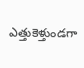ఎత్తుకెళ్తుండగా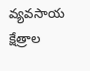వ్యవసాయ క్షేత్రాల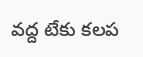వద్ద టేకు కలప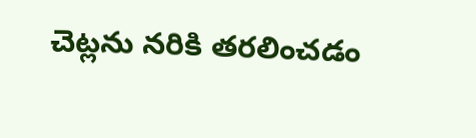చెట్లను నరికి తరలించడం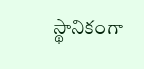స్థానికంగా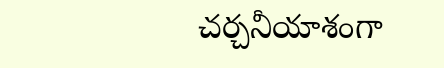చర్చనీయాశంగా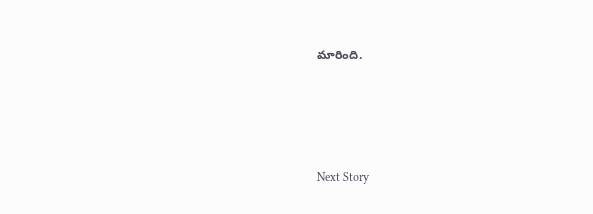మారింది.




Next Story